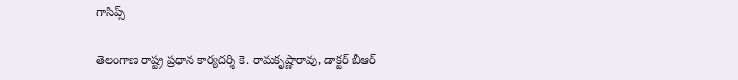గాసిప్స్

తెలంగాణ రాష్ట్ర ప్రధాన కార్యదర్శి కె. రామకృష్ణారావు, డాక్టర్ బీఆర్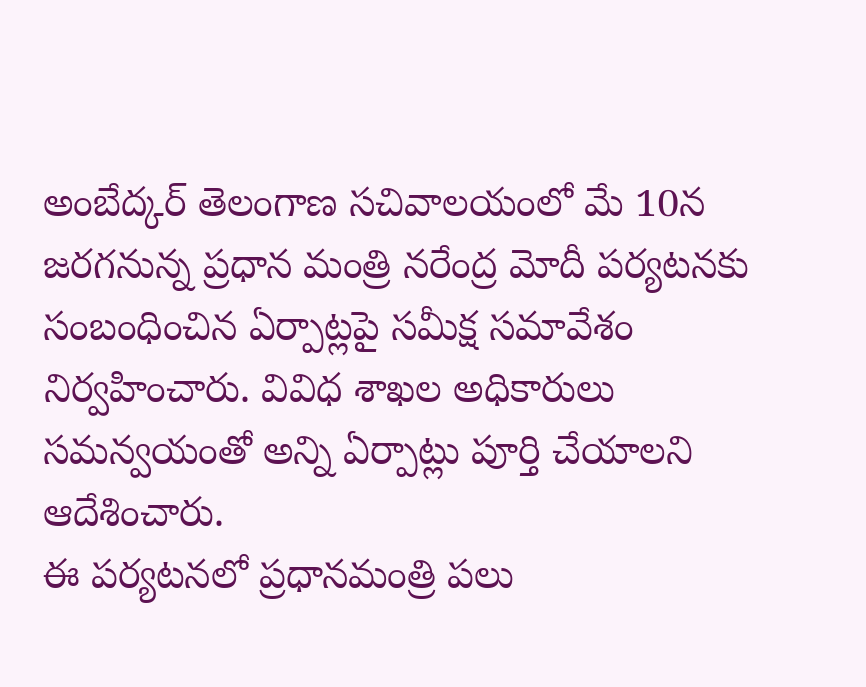అంబేద్కర్ తెలంగాణ సచివాలయంలో మే 10న జరగనున్న ప్రధాన మంత్రి నరేంద్ర మోదీ పర్యటనకు సంబంధించిన ఏర్పాట్లపై సమీక్ష సమావేశం నిర్వహించారు. వివిధ శాఖల అధికారులు సమన్వయంతో అన్ని ఏర్పాట్లు పూర్తి చేయాలని ఆదేశించారు.
ఈ పర్యటనలో ప్రధానమంత్రి పలు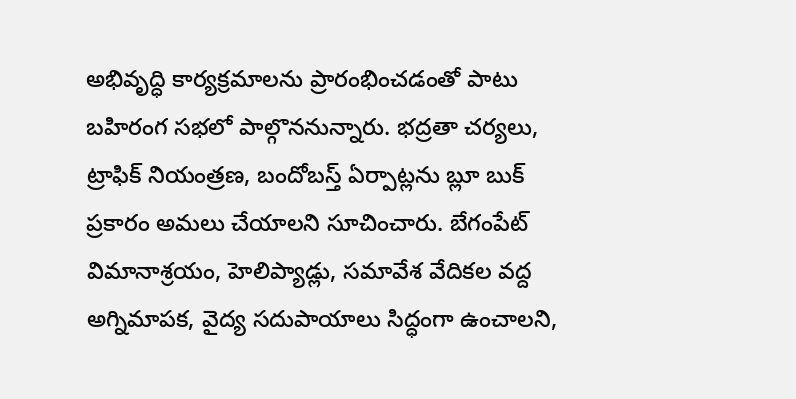అభివృద్ధి కార్యక్రమాలను ప్రారంభించడంతో పాటు బహిరంగ సభలో పాల్గొననున్నారు. భద్రతా చర్యలు, ట్రాఫిక్ నియంత్రణ, బందోబస్త్ ఏర్పాట్లను బ్లూ బుక్ ప్రకారం అమలు చేయాలని సూచించారు. బేగంపేట్ విమానాశ్రయం, హెలిప్యాడ్లు, సమావేశ వేదికల వద్ద అగ్నిమాపక, వైద్య సదుపాయాలు సిద్ధంగా ఉంచాలని,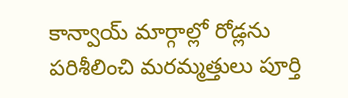కాన్వాయ్ మార్గాల్లో రోడ్లను పరిశీలించి మరమ్మత్తులు పూర్తి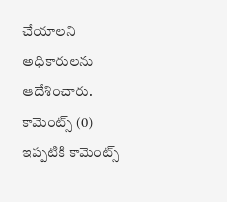చేయాలని అధికారులను ఆదేశించారు.
కామెంట్స్ (0)
ఇప్పటికి కామెంట్స్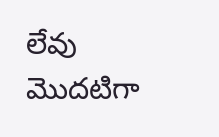లేవు
మొదటిగా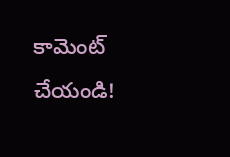కామెంట్ చేయండి!